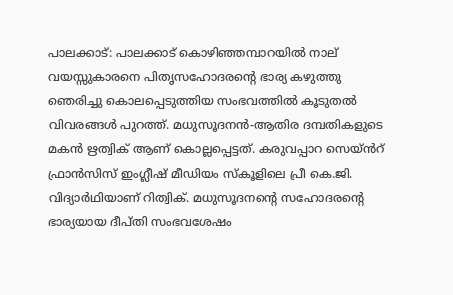പാലക്കാട്: പാലക്കാട് കൊഴിഞ്ഞമ്പാറയിൽ നാല് വയസ്സുകാരനെ പിതൃസഹോദരന്റെ ഭാര്യ കഴുത്തു ഞെരിച്ചു കൊലപ്പെടുത്തിയ സംഭവത്തിൽ കൂടുതൽ വിവരങ്ങൾ പുറത്ത്. മധുസൂദനൻ-ആതിര ദമ്പതികളുടെ മകൻ ഋത്വിക് ആണ് കൊല്ലപ്പെട്ടത്. കരുവപ്പാറ സെയ്‌ൻറ് ഫ്രാൻസിസ് ഇംഗ്ലീഷ് മീഡിയം സ്കൂളിലെ പ്രീ കെ.ജി. വിദ്യാർഥിയാണ് റിത്വിക്. മധുസൂദനന്റെ സഹോദരന്റെ ഭാര്യയായ ദീപ്തി സംഭവശേഷം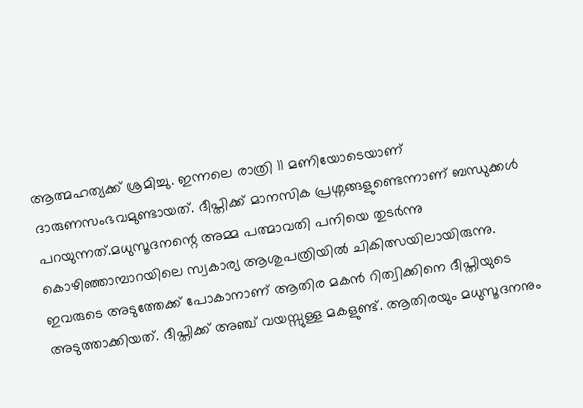ആത്മഹത്യക്ക് ശ്രമിച്ചു. ഇന്നലെ രാത്രി 11 മണിയോടെയാണ് ദാരുണസംഭവമുണ്ടായത്. ദീപ്തിക്ക് മാനസിക പ്രശ്നങ്ങളുണ്ടെന്നാണ് ബന്ധുക്കൾ പറയുന്നത്.മധുസൂദനന്റെ അമ്മ പത്മാവതി പനിയെ തുടർന്നു കൊഴിഞ്ഞാമ്പാറയിലെ സ്വകാര്യ ആശുപത്രിയിൽ ചികിത്സയിലായിരുന്നു. ഇവരുടെ അടുത്തേക്ക് പോകാനാണ് ആതിര മകൻ റിത്വിക്കിനെ ദീപ്തിയുടെ അടുത്താക്കിയത്. ദീപ്തിക്ക് അഞ്ച് വയസ്സുള്ള മകളുണ്ട്. ആതിരയും മധുസൂദനനും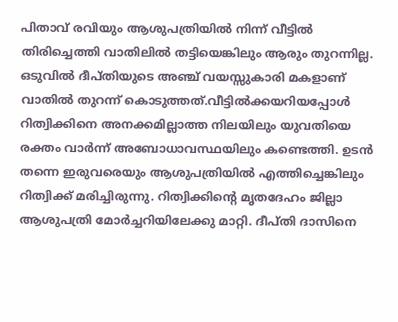പിതാവ് രവിയും ആശുപത്രിയിൽ നിന്ന് വീട്ടിൽ തിരിച്ചെത്തി വാതിലിൽ തട്ടിയെങ്കിലും ആരും തുറന്നില്ല. ഒടുവിൽ ദീപ്തിയുടെ അഞ്ച് വയസ്സുകാരി മകളാണ് വാതിൽ തുറന്ന് കൊടുത്തത്.വീട്ടിൽക്കയറിയപ്പോൾ റിത്വിക്കിനെ അനക്കമില്ലാത്ത നിലയിലും യുവതിയെ രക്തം വാർന്ന് അബോധാവസ്ഥയിലും കണ്ടെത്തി. ഉടൻ തന്നെ ഇരുവരെയും ആശുപത്രിയിൽ എത്തിച്ചെങ്കിലും റിത്വിക്ക് മരിച്ചിരുന്നു. റിത്വിക്കിന്റെ മൃതദേഹം ജില്ലാ ആശുപത്രി മോർച്ചറിയിലേക്കു മാറ്റി. ദീപ്തി ദാസിനെ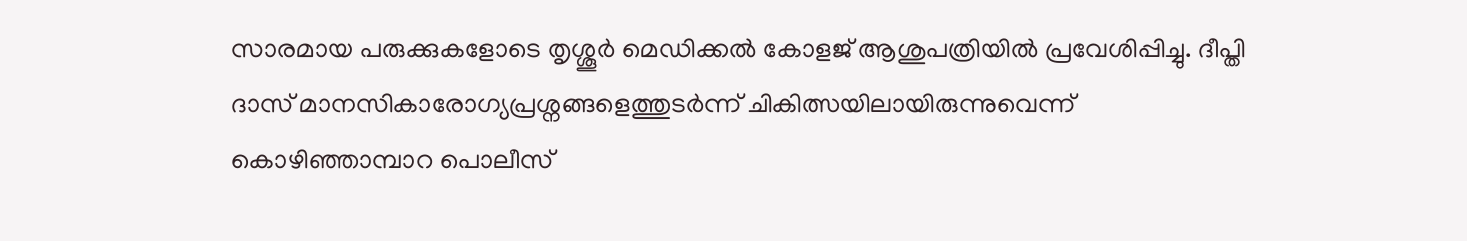സാരമായ പരുക്കുകളോടെ തൃശ്ശൂർ മെഡിക്കൽ കോളജ് ആശുപത്രിയിൽ പ്രവേശിപ്പിച്ചു. ദീപ്തി ദാസ് മാനസികാരോഗ്യപ്രശ്നങ്ങളെത്തുടർന്ന് ചികിത്സയിലായിരുന്നുവെന്ന് കൊഴിഞ്ഞാമ്പാറ പൊലീസ്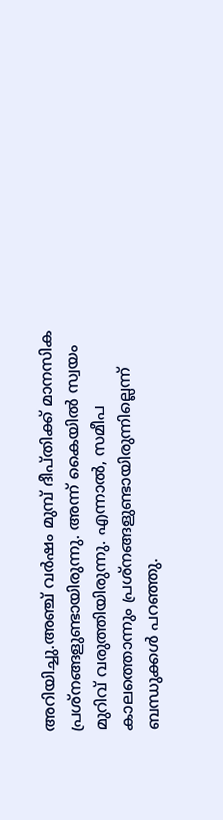അറിയിച്ചു.അഞ്ച് വര്‍ഷം മുമ്പ് ദീപ്തിക്ക് മാനസിക പ്രശ്നങ്ങളുണ്ടായിരുന്നു. അന്ന് കൈയില്‍ സ്വയം മുറിവ് വരുത്തിയിരുന്നു. എന്നാല്‍, സമീപ കാലത്തൊന്നും പ്രശ്നങ്ങളുണ്ടായിരുന്നില്ലെന്ന് ബന്ധുക്കള്‍ പറഞ്ഞു.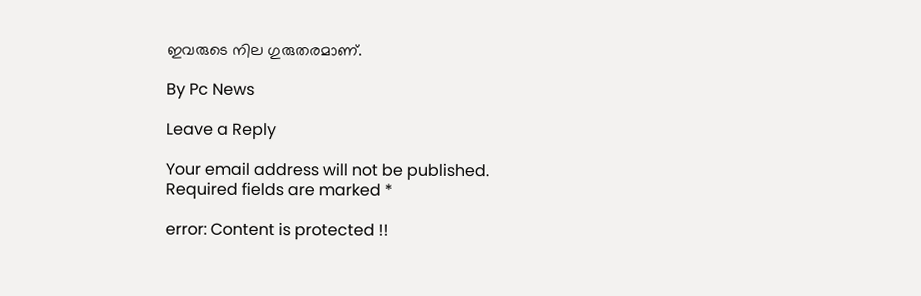ഇവരുടെ നില ഗുരുതരമാണ്.

By Pc News

Leave a Reply

Your email address will not be published. Required fields are marked *

error: Content is protected !!